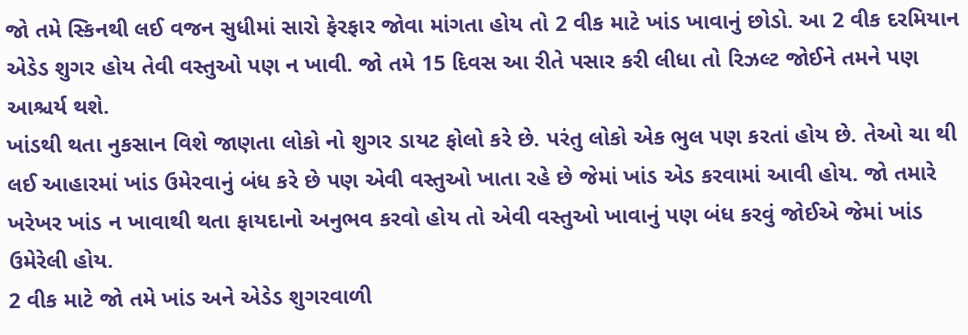જો તમે સ્કિનથી લઈ વજન સુધીમાં સારો ફેરફાર જોવા માંગતા હોય તો 2 વીક માટે ખાંડ ખાવાનું છોડો. આ 2 વીક દરમિયાન એડેડ શુગર હોય તેવી વસ્તુઓ પણ ન ખાવી. જો તમે 15 દિવસ આ રીતે પસાર કરી લીધા તો રિઝલ્ટ જોઈને તમને પણ આશ્ચર્ય થશે.
ખાંડથી થતા નુકસાન વિશે જાણતા લોકો નો શુગર ડાયટ ફોલો કરે છે. પરંતુ લોકો એક ભુલ પણ કરતાં હોય છે. તેઓ ચા થી લઈ આહારમાં ખાંડ ઉમેરવાનું બંધ કરે છે પણ એવી વસ્તુઓ ખાતા રહે છે જેમાં ખાંડ એડ કરવામાં આવી હોય. જો તમારે ખરેખર ખાંડ ન ખાવાથી થતા ફાયદાનો અનુભવ કરવો હોય તો એવી વસ્તુઓ ખાવાનું પણ બંધ કરવું જોઈએ જેમાં ખાંડ ઉમેરેલી હોય.
2 વીક માટે જો તમે ખાંડ અને એડેડ શુગરવાળી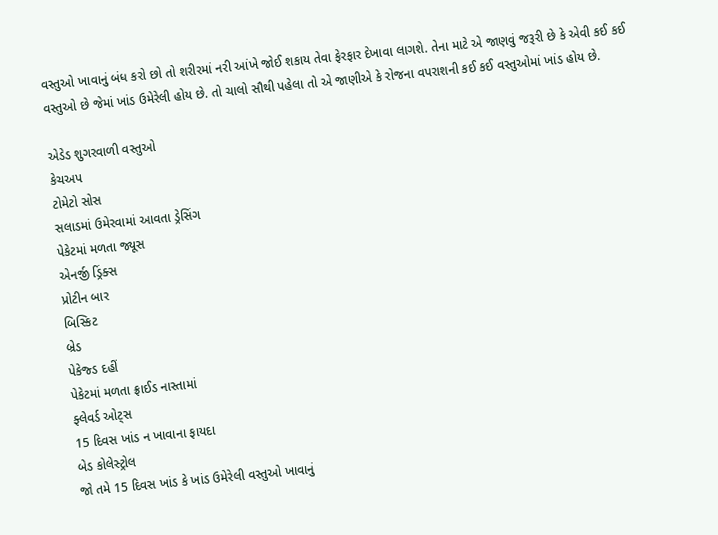વસ્તુઓ ખાવાનું બંધ કરો છો તો શરીરમાં નરી આંખે જોઈ શકાય તેવા ફેરફાર દેખાવા લાગશે. તેના માટે એ જાણવું જરૂરી છે કે એવી કઈ કઈ વસ્તુઓ છે જેમાં ખાંડ ઉમેરેલી હોય છે. તો ચાલો સૌથી પહેલા તો એ જાણીએ કે રોજના વપરાશની કઈ કઈ વસ્તુઓમાં ખાંડ હોય છે.

એડેડ શુગરવાળી વસ્તુઓ
કેચઅપ
ટોમેટો સોસ
સલાડમાં ઉમેરવામાં આવતા ડ્રેસિંગ
પેકેટમાં મળતા જ્યૂસ
એનર્જી ડ્રિંક્સ
પ્રોટીન બાર
બિસ્કિટ
બ્રેડ
પેકેજ્ડ દહીં
પેકેટમાં મળતા ફ્રાઈડ નાસ્તામાં
ફ્લેવર્ડ ઓટ્સ
15 દિવસ ખાંડ ન ખાવાના ફાયદા
બેડ કોલેસ્ટ્રોલ
જો તમે 15 દિવસ ખાંડ કે ખાંડ ઉમેરેલી વસ્તુઓ ખાવાનું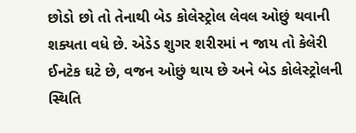છોડો છો તો તેનાથી બેડ કોલેસ્ટ્રોલ લેવલ ઓછું થવાની શક્યતા વધે છે. એડેડ શુગર શરીરમાં ન જાય તો કેલેરી ઈનટેક ઘટે છે, વજન ઓછું થાય છે અને બેડ કોલેસ્ટ્રોલની સ્થિતિ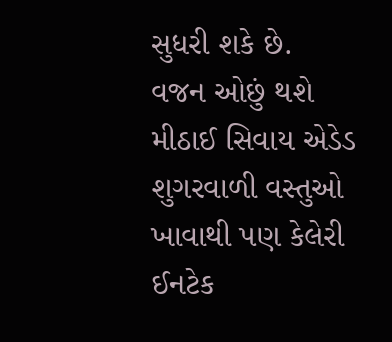સુધરી શકે છે.
વજન ઓછું થશે
મીઠાઈ સિવાય એડેડ શુગરવાળી વસ્તુઓ ખાવાથી પણ કેલેરી ઈનટેક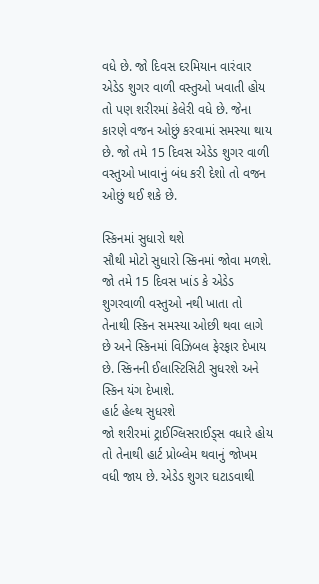વધે છે. જો દિવસ દરમિયાન વારંવાર એડેડ શુગર વાળી વસ્તુઓ ખવાતી હોય તો પણ શરીરમાં કેલેરી વધે છે. જેના કારણે વજન ઓછું કરવામાં સમસ્યા થાય છે. જો તમે 15 દિવસ એડેડ શુગર વાળી વસ્તુઓ ખાવાનું બંધ કરી દેશો તો વજન ઓછું થઈ શકે છે.

સ્કિનમાં સુધારો થશે
સૌથી મોટો સુધારો સ્કિનમાં જોવા મળશે. જો તમે 15 દિવસ ખાંડ કે એડેડ શુગરવાળી વસ્તુઓ નથી ખાતા તો તેનાથી સ્કિન સમસ્યા ઓછી થવા લાગે છે અને સ્કિનમાં વિઝિબલ ફેરફાર દેખાય છે. સ્કિનની ઈલાસ્ટિસિટી સુધરશે અને સ્કિન યંગ દેખાશે.
હાર્ટ હેલ્થ સુધરશે
જો શરીરમાં ટ્રાઈગ્લિસરાઈડ્સ વધારે હોય તો તેનાથી હાર્ટ પ્રોબ્લેમ થવાનું જોખમ વધી જાય છે. એડેડ શુગર ઘટાડવાથી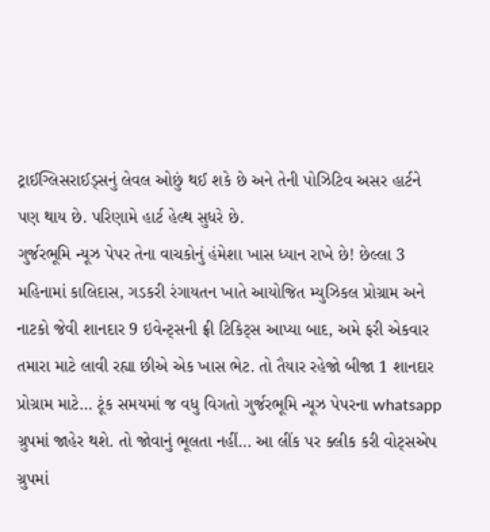ટ્રાઈગ્લિસરાઈડ્સનું લેવલ ઓછું થઈ શકે છે અને તેની પોઝિટિવ અસર હાર્ટને પણ થાય છે. પરિણામે હાર્ટ હેલ્થ સુધરે છે.
ગુર્જરભૂમિ ન્યૂઝ પેપર તેના વાચકોનું હંમેશા ખાસ ધ્યાન રાખે છે! છેલ્લા 3 મહિનામાં કાલિદાસ, ગડકરી રંગાયતન ખાતે આયોજિત મ્યુઝિકલ પ્રોગ્રામ અને નાટકો જેવી શાનદાર 9 ઇવેન્ટ્સની ફ્રી ટિકિટ્સ આપ્યા બાદ, અમે ફરી એકવાર તમારા માટે લાવી રહ્યા છીએ એક ખાસ ભેટ. તો તૈયાર રહેજો બીજા 1 શાનદાર પ્રોગ્રામ માટે… ટૂંક સમયમાં જ વધુ વિગતો ગુર્જરભૂમિ ન્યૂઝ પેપરના whatsapp ગ્રુપમાં જાહેર થશે. તો જોવાનું ભૂલતા નહીં… આ લીંક પર ક્લીક કરી વોટ્સએપ ગ્રુપમાં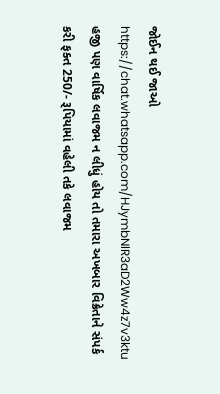જોઈન થઈ જાઓ https://chat.whatsapp.com/HJymbNlR3aD2Ww4z7v3ktu
હજી પણ વાર્ષિક લવાજમ ન લીધું હોય તો તમારા અખબાર વિક્રેતાને સંપર્ક કરી ફક્ત 250/- રૂપિયામાં વહેલી તકે લવાજમ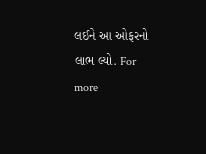લઈને આ ઓફરનો લાભ લ્યો. For more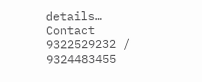details… Contact 9322529232 / 9324483455